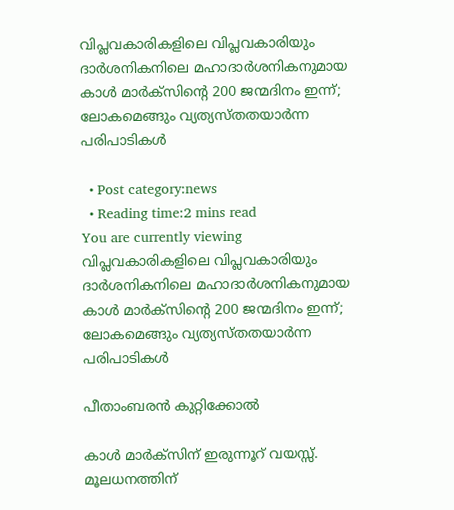വിപ്ലവകാരികളിലെ വിപ്ലവകാരിയും ദാര്‍ശനികനിലെ മഹാദാര്‍ശനികനുമായ കാള്‍ മാര്‍ക്‌സിൻ്റെ 200 ജന്മദിനം ഇന്ന്; ലോകമെങ്ങും വ്യത്യസ്തതയാര്‍ന്ന പരിപാടികള്‍

  • Post category:news
  • Reading time:2 mins read
You are currently viewing വിപ്ലവകാരികളിലെ വിപ്ലവകാരിയും ദാര്‍ശനികനിലെ മഹാദാര്‍ശനികനുമായ കാള്‍ മാര്‍ക്‌സിൻ്റെ 200 ജന്മദിനം ഇന്ന്; ലോകമെങ്ങും വ്യത്യസ്തതയാര്‍ന്ന പരിപാടികള്‍

പീതാംബരന്‍ കുറ്റിക്കോല്‍

കാള്‍ മാര്‍ക്‌സിന് ഇരുന്നൂറ് വയസ്സ്. മൂലധനത്തിന്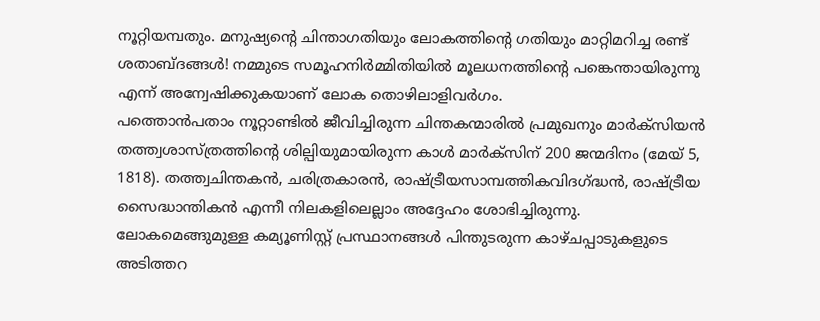നൂറ്റിയമ്പതും. മനുഷ്യൻ്റെ ചിന്താഗതിയും ലോകത്തിൻ്റെ ഗതിയും മാറ്റിമറിച്ച രണ്ട് ശതാബ്ദങ്ങള്‍! നമ്മുടെ സമൂഹനിര്‍മ്മിതിയില്‍ മൂലധനത്തിൻ്റെ പങ്കെന്തായിരുന്നു എന്ന് അന്വേഷിക്കുകയാണ് ലോക തൊഴിലാളിവര്‍ഗം.
പത്തൊന്‍പതാം നൂറ്റാണ്ടില്‍ ജീവിച്ചിരുന്ന ചിന്തകന്മാരില്‍ പ്രമുഖനും മാര്‍ക്‌സിയന്‍ തത്ത്വശാസ്ത്രത്തിൻ്റെ ശില്പിയുമായിരുന്ന കാള്‍ മാര്‍ക്‌സിന് 200 ജന്മദിനം (മേയ് 5, 1818). തത്ത്വചിന്തകന്‍, ചരിത്രകാരന്‍, രാഷ്ട്രീയസാമ്പത്തികവിദഗ്ദ്ധന്‍, രാഷ്ട്രീയ സൈദ്ധാന്തികന്‍ എന്നീ നിലകളിലെല്ലാം അദ്ദേഹം ശോഭിച്ചിരുന്നു. ലോകമെങ്ങുമുള്ള കമ്യൂണിസ്റ്റ് പ്രസ്ഥാനങ്ങള്‍ പിന്തുടരുന്ന കാഴ്ചപ്പാടുകളുടെ അടിത്തറ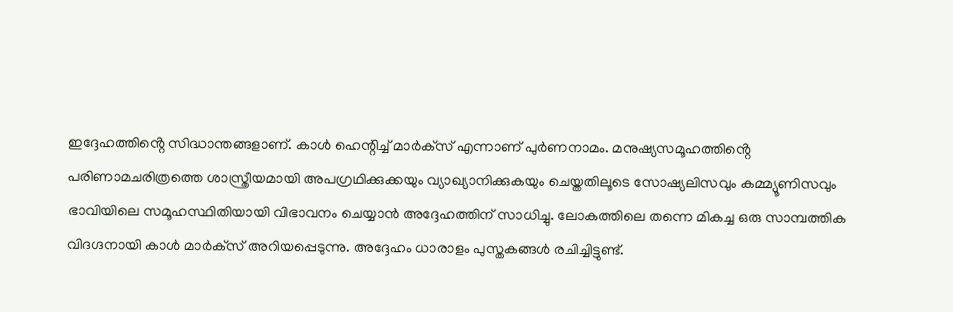ഇദ്ദേഹത്തിൻ്റെ സിദ്ധാന്തങ്ങളാണ്. കാള്‍ ഹെന്റിച്ച് മാര്‍ക്‌സ് എന്നാണ് പുര്‍ണനാമം. മനുഷ്യസമൂഹത്തിൻ്റെ പരിണാമചരിത്രത്തെ ശാസ്ത്രീയമായി അപഗ്രഥിക്കുക്കയും വ്യാഖ്യാനിക്കുകയും ചെയ്തതിലൂടെ സോഷ്യലിസവും കമ്മ്യൂണിസവും ഭാവിയിലെ സമൂഹസ്ഥിതിയായി വിഭാവനം ചെയ്യാന്‍ അദ്ദേഹത്തിന് സാധിച്ചു. ലോകത്തിലെ തന്നെ മികച്ച ഒരു സാമ്പത്തിക വിദഗ്ദനായി കാള്‍ മാര്‍ക്‌സ് അറിയപ്പെടുന്നു. അദ്ദേഹം ധാരാളം പുസ്തകങ്ങള്‍ രചിച്ചിട്ടുണ്ട്.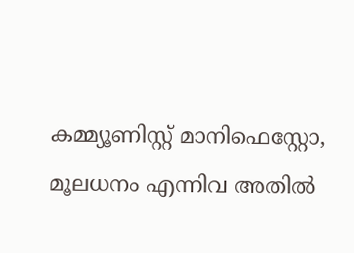കമ്മ്യൂണിസ്റ്റ് മാനിഫെസ്റ്റോ, മൂലധനം എന്നിവ അതില്‍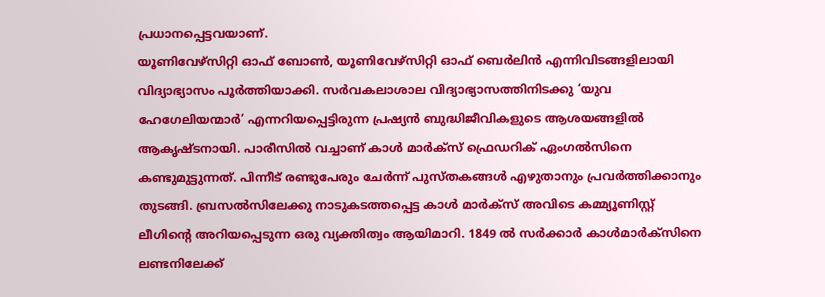പ്രധാനപ്പെട്ടവയാണ്.
യൂണിവേഴ്‌സിറ്റി ഓഫ് ബോണ്‍, യൂണിവേഴ്‌സിറ്റി ഓഫ് ബെര്‍ലിന്‍ എന്നിവിടങ്ങളിലായി വിദ്യാഭ്യാസം പൂര്‍ത്തിയാക്കി. സര്‍വകലാശാല വിദ്യാഭ്യാസത്തിനിടക്കു ‘യുവ ഹേഗേലിയന്മാര്‍’ എന്നറിയപ്പെട്ടിരുന്ന പ്രഷ്യന്‍ ബുദ്ധിജീവികളുടെ ആശയങ്ങളില്‍ ആകൃഷ്ടനായി. പാരീസില്‍ വച്ചാണ് കാള്‍ മാര്‍ക്‌സ് ഫ്രെഡറിക് ഏംഗല്‍സിനെ കണ്ടുമുട്ടുന്നത്. പിന്നീട് രണ്ടുപേരും ചേര്‍ന്ന് പുസ്തകങ്ങള്‍ എഴുതാനും പ്രവര്‍ത്തിക്കാനും തുടങ്ങി. ബ്രസല്‍സിലേക്കു നാടുകടത്തപ്പെട്ട കാള്‍ മാര്‍ക്‌സ് അവിടെ കമ്മ്യൂണിസ്റ്റ് ലീഗിൻ്റെ അറിയപ്പെടുന്ന ഒരു വ്യക്തിത്വം ആയിമാറി. 1849 ല്‍ സര്‍ക്കാര്‍ കാള്‍മാര്‍ക്‌സിനെ ലണ്ടനിലേക്ക്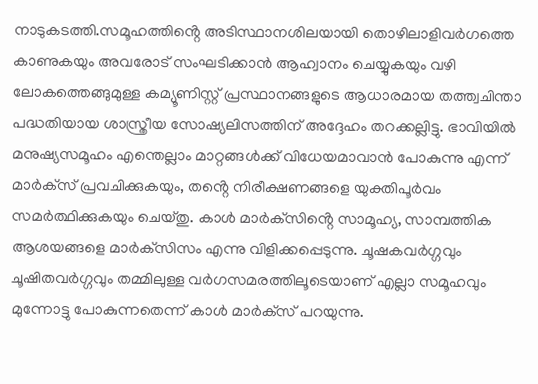നാടുകടത്തി.സമൂഹത്തിൻ്റെ അടിസ്ഥാനശിലയായി തൊഴിലാളിവര്‍ഗത്തെ കാണുകയും അവരോട് സംഘടിക്കാന്‍ ആഹ്വാനം ചെയ്യുകയും വഴി ലോകത്തെങ്ങുമുള്ള കമ്യൂണിസ്റ്റ് പ്രസ്ഥാനങ്ങളുടെ ആധാരമായ തത്ത്വചിന്താ പദ്ധതിയായ ശാസ്ത്രീയ സോഷ്യലിസത്തിന് അദ്ദേഹം തറക്കല്ലിട്ടു. ഭാവിയില്‍ മനുഷ്യസമൂഹം എന്തെല്ലാം മാറ്റങ്ങള്‍ക്ക് വിധേയമാവാന്‍ പോകുന്നു എന്ന് മാര്‍ക്‌സ് പ്രവചിക്കുകയും, തൻ്റെ നിരീക്ഷണങ്ങളെ യുക്തിപൂര്‍വം സമര്‍ത്ഥിക്കുകയും ചെയ്തു. കാള്‍ മാര്‍ക്‌സിൻ്റെ സാമൂഹ്യ, സാമ്പത്തിക ആശയങ്ങളെ മാര്‍ക്‌സിസം എന്നു വിളിക്കപ്പെടുന്നു. ചൂഷകവര്‍ഗ്ഗവും ചൂഷിതവര്‍ഗ്ഗവും തമ്മിലുള്ള വര്‍ഗസമരത്തിലൂടെയാണ് എല്ലാ സമൂഹവും മുന്നോട്ടു പോകുന്നതെന്ന് കാള്‍ മാര്‍ക്‌സ് പറയുന്നു.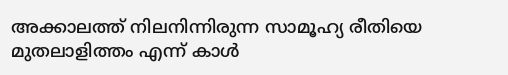അക്കാലത്ത് നിലനിന്നിരുന്ന സാമൂഹ്യ രീതിയെ മുതലാളിത്തം എന്ന് കാള്‍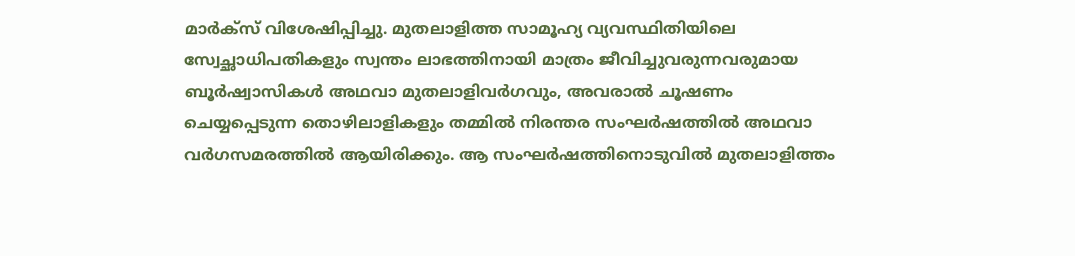മാര്‍ക്‌സ് വിശേഷിപ്പിച്ചു. മുതലാളിത്ത സാമൂഹ്യ വ്യവസ്ഥിതിയിലെ സ്വേച്ഛാധിപതികളും സ്വന്തം ലാഭത്തിനായി മാത്രം ജീവിച്ചുവരുന്നവരുമായ ബൂര്‍ഷ്വാസികള്‍ അഥവാ മുതലാളിവര്‍ഗവും, അവരാല്‍ ചൂഷണം ചെയ്യപ്പെടുന്ന തൊഴിലാളികളും തമ്മില്‍ നിരന്തര സംഘര്‍ഷത്തില്‍ അഥവാ വര്‍ഗസമരത്തില്‍ ആയിരിക്കും. ആ സംഘര്‍ഷത്തിനൊടുവില്‍ മുതലാളിത്തം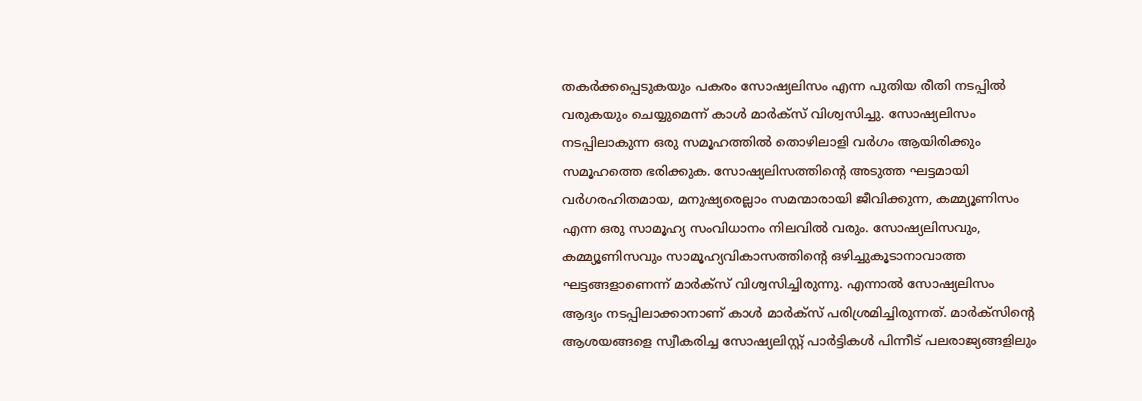തകര്‍ക്കപ്പെടുകയും പകരം സോഷ്യലിസം എന്ന പുതിയ രീതി നടപ്പില്‍ വരുകയും ചെയ്യുമെന്ന് കാള്‍ മാര്‍ക്‌സ് വിശ്വസിച്ചു. സോഷ്യലിസം നടപ്പിലാകുന്ന ഒരു സമൂഹത്തില്‍ തൊഴിലാളി വര്‍ഗം ആയിരിക്കും സമൂഹത്തെ ഭരിക്കുക. സോഷ്യലിസത്തിൻ്റെ അടുത്ത ഘട്ടമായി വര്‍ഗരഹിതമായ, മനുഷ്യരെല്ലാം സമന്മാരായി ജീവിക്കുന്ന, കമ്മ്യൂണിസം എന്ന ഒരു സാമൂഹ്യ സംവിധാനം നിലവില്‍ വരും. സോഷ്യലിസവും, കമ്മ്യൂണിസവും സാമൂഹ്യവികാസത്തിൻ്റെ ഒഴിച്ചുകൂടാനാവാത്ത ഘട്ടങ്ങളാണെന്ന് മാര്‍ക്‌സ് വിശ്വസിച്ചിരുന്നു. എന്നാല്‍ സോഷ്യലിസം ആദ്യം നടപ്പിലാക്കാനാണ് കാള്‍ മാര്‍ക്‌സ് പരിശ്രമിച്ചിരുന്നത്. മാര്‍ക്‌സിൻ്റെ ആശയങ്ങളെ സ്വീകരിച്ച സോഷ്യലിസ്റ്റ് പാര്‍ട്ടികള്‍ പിന്നീട് പലരാജ്യങ്ങളിലും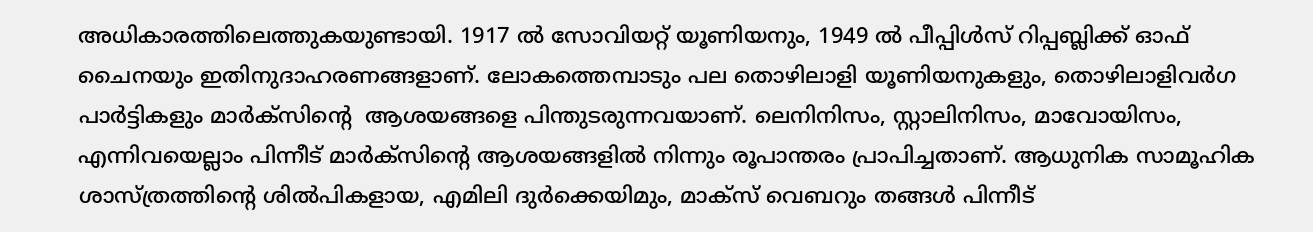അധികാരത്തിലെത്തുകയുണ്ടായി. 1917 ല്‍ സോവിയറ്റ് യൂണിയനും, 1949 ല്‍ പീപ്പിള്‍സ് റിപ്പബ്ലിക്ക് ഓഫ് ചൈനയും ഇതിനുദാഹരണങ്ങളാണ്. ലോകത്തെമ്പാടും പല തൊഴിലാളി യൂണിയനുകളും, തൊഴിലാളിവര്‍ഗ പാര്‍ട്ടികളും മാര്‍ക്‌സിൻ്റെ  ആശയങ്ങളെ പിന്തുടരുന്നവയാണ്. ലെനിനിസം, സ്റ്റാലിനിസം, മാവോയിസം, എന്നിവയെല്ലാം പിന്നീട് മാര്‍ക്‌സിൻ്റെ ആശയങ്ങളില്‍ നിന്നും രൂപാന്തരം പ്രാപിച്ചതാണ്. ആധുനിക സാമൂഹിക ശാസ്ത്രത്തിൻ്റെ ശില്‍പികളായ, എമിലി ദുര്‍ക്കെയിമും, മാക്‌സ് വെബറും തങ്ങള്‍ പിന്നീട്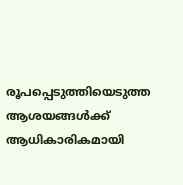രൂപപ്പെടുത്തിയെടുത്ത ആശയങ്ങള്‍ക്ക് ആധികാരികമായി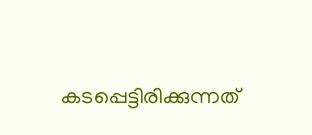കടപ്പെട്ടിരിക്കുന്നത്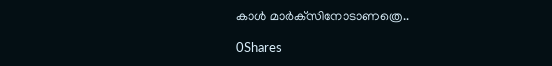കാള്‍ മാര്‍ക്‌സിനോടാണത്രെ..

0Shares